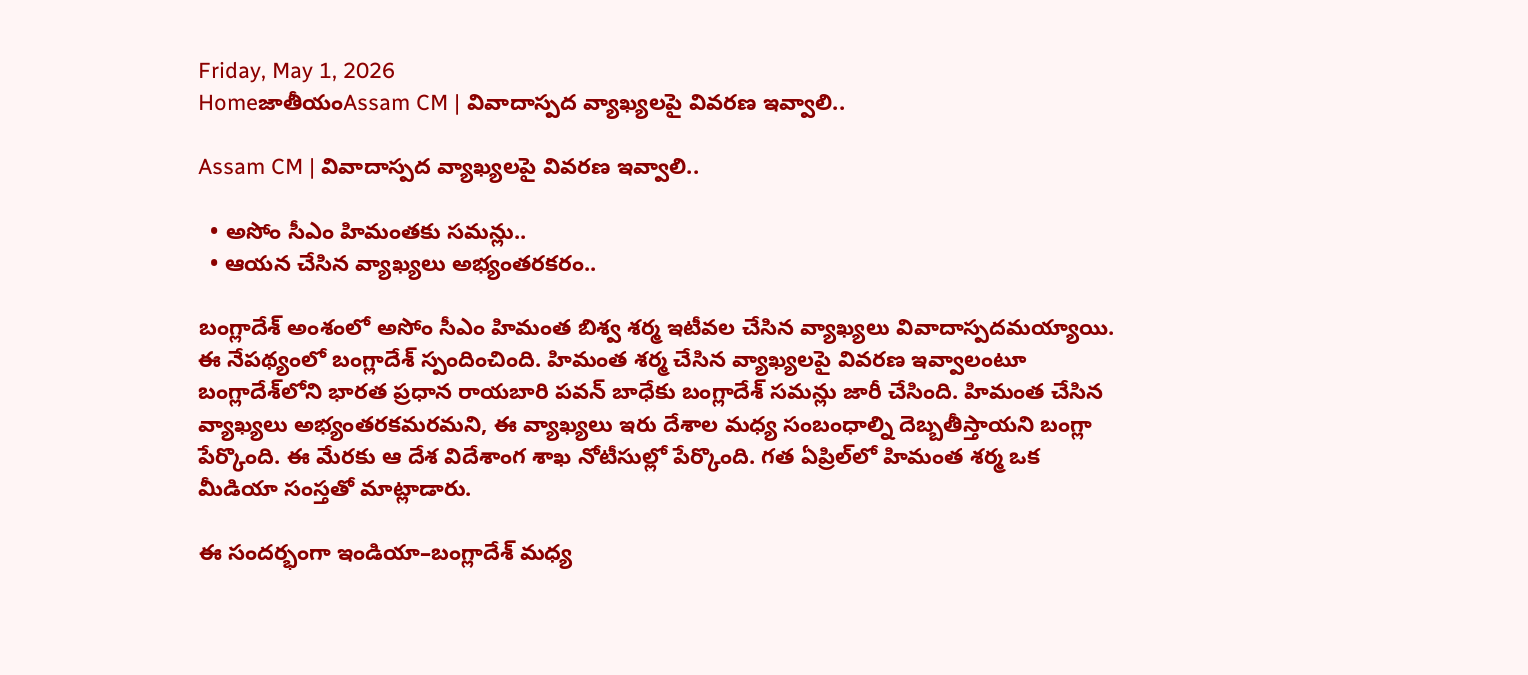Friday, May 1, 2026
HomeజాతీయంAssam CM | వివాదాస్పద వ్యాఖ్యలపై వివరణ ఇవ్వాలి..

Assam CM | వివాదాస్పద వ్యాఖ్యలపై వివరణ ఇవ్వాలి..

  • అసోం సీఎం హిమంతకు సమన్లు..
  • ఆయన చేసిన వ్యాఖ్యలు అభ్యంతరకరం..

బంగ్లాదేశ్ అంశంలో అసోం సీఎం హిమంత బిశ్వ శర్మ ఇటీవల చేసిన వ్యాఖ్యలు వివాదాస్పదమయ్యాయి. ఈ నేపథ్యంలో బంగ్లాదేశ్ స్పందించింది. హిమంత శర్మ చేసిన వ్యాఖ్యలపై వివరణ ఇవ్వాలంటూ బంగ్లాదేశ్‌లోని భారత ప్రధాన రాయబారి పవన్ బాధేకు బంగ్లాదేశ్ సమన్లు జారీ చేసింది. హిమంత చేసిన వ్యాఖ్యలు అభ్యంతరకమరమని, ఈ వ్యాఖ్యలు ఇరు దేశాల మధ్య సంబంధాల్ని దెబ్బతీస్తాయని బంగ్లా పేర్కొంది. ఈ మేరకు ఆ దేశ విదేశాంగ శాఖ నోటీసుల్లో పేర్కొంది. గత ఏప్రిల్‌లో హిమంత శర్మ ఒక మీడియా సంస్తతో మాట్లాడారు.

ఈ సందర్భంగా ఇండియా–బంగ్లాదేశ్ మధ్య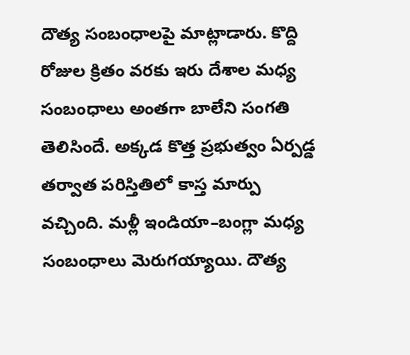దౌత్య సంబంధాలపై మాట్లాడారు. కొద్ది రోజుల క్రితం వరకు ఇరు దేశాల మధ్య సంబంధాలు అంతగా బాలేని సంగతి తెలిసిందే. అక్కడ కొత్త ప్రభుత్వం ఏర్పడ్డ తర్వాత పరిస్తితిలో కాస్త మార్పు వచ్చింది. మళ్లీ ఇండియా–బంగ్లా మధ్య సంబంధాలు మెరుగయ్యాయి. దౌత్య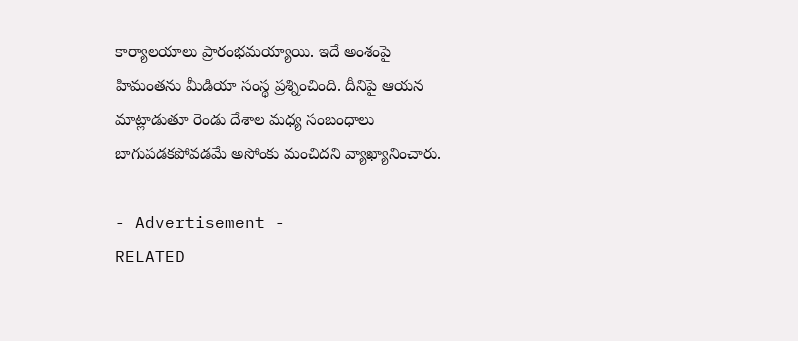కార్యాలయాలు ప్రారంభమయ్యాయి. ఇదే అంశంపై హిమంతను మీడియా సంస్థ ప్రశ్నించింది. దీనిపై ఆయన మాట్లాడుతూ రెండు దేశాల మధ్య సంబంధాలు బాగుపడకపోవడమే అసోంకు మంచిదని వ్యాఖ్యానించారు.

- Advertisement -
RELATED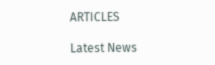ARTICLES

Latest News